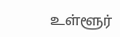உள்ளூர்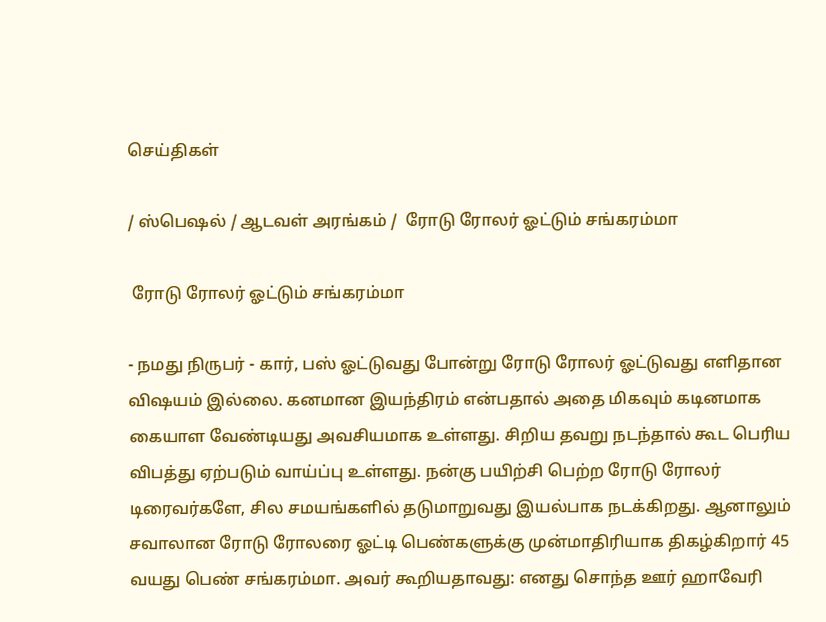செய்திகள்

/ ஸ்பெஷல் / ஆடவள் அரங்கம் /  ரோடு ரோலர் ஓட்டும் சங்கரம்மா

 ரோடு ரோலர் ஓட்டும் சங்கரம்மா

- நமது நிருபர் - கார், பஸ் ஓட்டுவது போன்று ரோடு ரோலர் ஓட்டுவது எளிதான விஷயம் இல்லை. கனமான இயந்திரம் என்பதால் அதை மிகவும் கடினமாக கையாள வேண்டியது அவசியமாக உள்ளது. சிறிய தவறு நடந்தால் கூட பெரிய விபத்து ஏற்படும் வாய்ப்பு உள்ளது. நன்கு பயிற்சி பெற்ற ரோடு ரோலர் டிரைவர்களே, சில சமயங்களில் தடுமாறுவது இயல்பாக நடக்கிறது. ஆனாலும் சவாலான ரோடு ரோலரை ஓட்டி பெண்களுக்கு முன்மாதிரியாக திகழ்கிறார் 45 வயது பெண் சங்கரம்மா. அவர் கூறியதாவது: எனது சொந்த ஊர் ஹாவேரி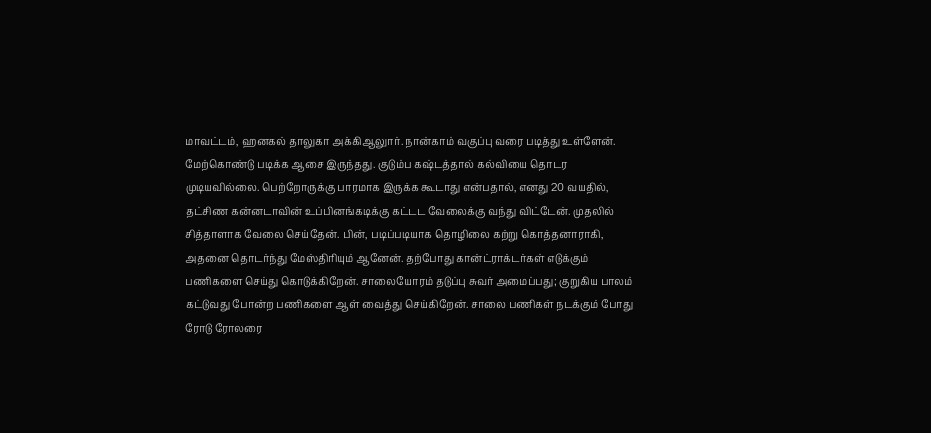மாவட்டம், ஹனகல் தாலுகா அக்கிஆலுார். நான்காம் வகுப்பு வரை படித்து உள்ளேன். மேற்கொண்டு படிக்க ஆசை இருந்தது. குடும்ப கஷ்டத்தால் கல்வியை தொடர முடியவில்லை. பெற்றோருக்கு பாரமாக இருக்க கூடாது என்பதால், எனது 20 வயதில், தட்சிண கன்னடாவின் உப்பினங்கடிக்கு கட்டட வேலைக்கு வந்து விட்டேன். முதலில் சித்தாளாக வேலை செய்தேன். பின், படிப்படியாக தொழிலை கற்று கொத்தனாராகி, அதனை தொடர்ந்து மேஸ்திரியும் ஆனேன். தற்போது கான்ட்ராக்டர்கள் எடுக்கும் பணிகளை செய்து கொடுக்கிறேன். சாலையோரம் தடுப்பு சுவர் அமைப்பது; குறுகிய பாலம் கட்டுவது போன்ற பணிகளை ஆள் வைத்து செய்கிறேன். சாலை பணிகள் நடக்கும் போது ரோடு ரோலரை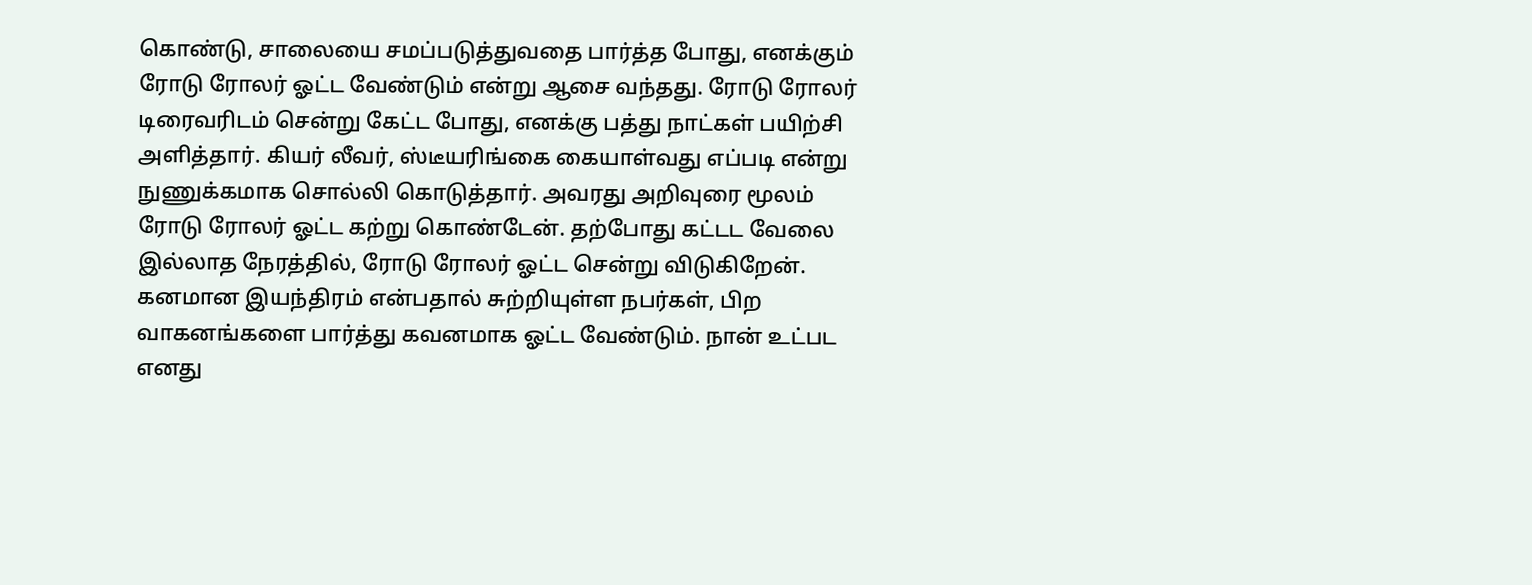கொண்டு, சாலையை சமப்படுத்துவதை பார்த்த போது, எனக்கும் ரோடு ரோலர் ஓட்ட வேண்டும் என்று ஆசை வந்தது. ரோடு ரோலர் டிரைவரிடம் சென்று கேட்ட போது, எனக்கு பத்து நாட்கள் பயிற்சி அளித்தார். கியர் லீவர், ஸ்டீயரிங்கை கையாள்வது எப்படி என்று நுணுக்கமாக சொல்லி கொடுத்தார். அவரது அறிவுரை மூலம் ரோடு ரோலர் ஓட்ட கற்று கொண்டேன். தற்போது கட்டட வேலை இல்லாத நேரத்தில், ரோடு ரோலர் ஓட்ட சென்று விடுகிறேன். கனமான இயந்திரம் என்பதால் சுற்றியுள்ள நபர்கள், பிற வாகனங்களை பார்த்து கவனமாக ஓட்ட வேண்டும். நான் உட்பட எனது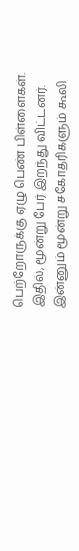பெற்றோருக்கு ஏழு பெண் பிள்ளைகள். இதில், மூன்று பேர் இறந்து விட்டனர். இன்னும் மூன்று சகோதரிகளும் கூலி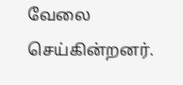வேலை செய்கின்றனர்.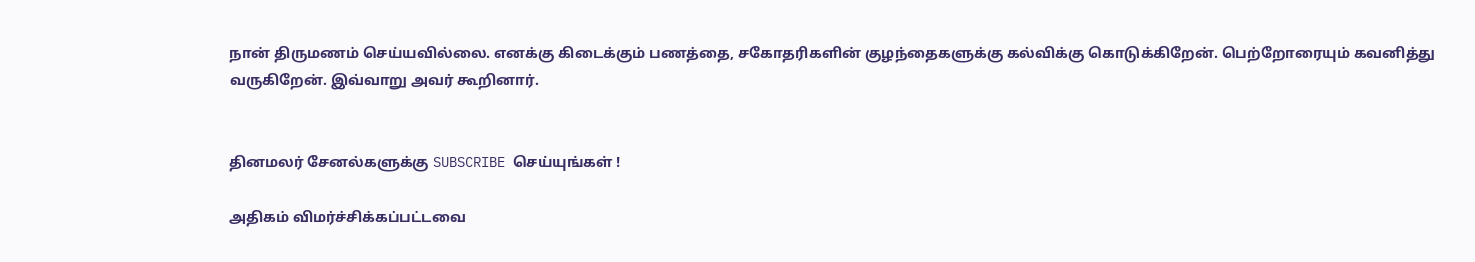நான் திருமணம் செய்யவில்லை. எனக்கு கிடைக்கும் பணத்தை, சகோதரிகளின் குழந்தைகளுக்கு கல்விக்கு கொடுக்கிறேன். பெற்றோரையும் கவனித்து வருகிறேன். இவ்வாறு அவர் கூறினார்.


தினமலர் சேனல்களுக்கு SUBSCRIBE செய்யுங்கள் !

அதிகம் விமர்ச்சிக்கப்பட்டவை